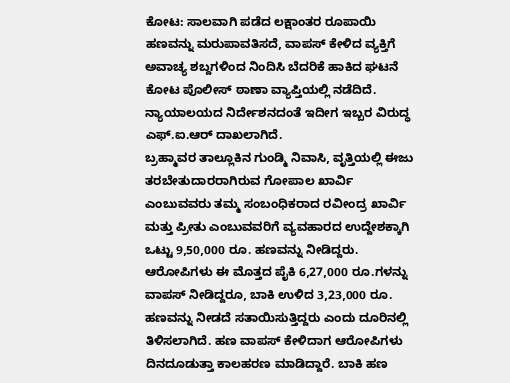ಕೋಟ: ಸಾಲವಾಗಿ ಪಡೆದ ಲಕ್ಷಾಂತರ ರೂಪಾಯಿ ಹಣವನ್ನು ಮರುಪಾವತಿಸದೆ, ವಾಪಸ್ ಕೇಳಿದ ವ್ಯಕ್ತಿಗೆ ಅವಾಚ್ಯ ಶಬ್ದಗಳಿಂದ ನಿಂದಿಸಿ ಬೆದರಿಕೆ ಹಾಕಿದ ಘಟನೆ ಕೋಟ ಪೊಲೀಸ್ ಠಾಣಾ ವ್ಯಾಪ್ತಿಯಲ್ಲಿ ನಡೆದಿದೆ. ನ್ಯಾಯಾಲಯದ ನಿರ್ದೇಶನದಂತೆ ಇದೀಗ ಇಬ್ಬರ ವಿರುದ್ಧ ಎಫ್.ಐ.ಆರ್ ದಾಖಲಾಗಿದೆ.
ಬ್ರಹ್ಮಾವರ ತಾಲ್ಲೂಕಿನ ಗುಂಡ್ಮಿ ನಿವಾಸಿ, ವೃತ್ತಿಯಲ್ಲಿ ಈಜು ತರಬೇತುದಾರರಾಗಿರುವ ಗೋಪಾಲ ಖಾರ್ವಿ ಎಂಬುವವರು ತಮ್ಮ ಸಂಬಂಧಿಕರಾದ ರವೀಂದ್ರ ಖಾರ್ವಿ ಮತ್ತು ಪ್ರೀತು ಎಂಬುವವರಿಗೆ ವ್ಯವಹಾರದ ಉದ್ದೇಶಕ್ಕಾಗಿ ಒಟ್ಟು 9,50,000 ರೂ. ಹಣವನ್ನು ನೀಡಿದ್ದರು. ಆರೋಪಿಗಳು ಈ ಮೊತ್ತದ ಪೈಕಿ 6,27,000 ರೂ.ಗಳನ್ನು ವಾಪಸ್ ನೀಡಿದ್ದರೂ, ಬಾಕಿ ಉಳಿದ 3,23,000 ರೂ. ಹಣವನ್ನು ನೀಡದೆ ಸತಾಯಿಸುತ್ತಿದ್ದರು ಎಂದು ದೂರಿನಲ್ಲಿ ತಿಳಿಸಲಾಗಿದೆ. ಹಣ ವಾಪಸ್ ಕೇಳಿದಾಗ ಆರೋಪಿಗಳು ದಿನದೂಡುತ್ತಾ ಕಾಲಹರಣ ಮಾಡಿದ್ದಾರೆ. ಬಾಕಿ ಹಣ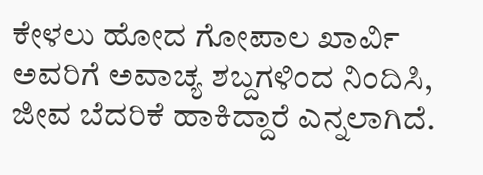ಕೇಳಲು ಹೋದ ಗೋಪಾಲ ಖಾರ್ವಿ ಅವರಿಗೆ ಅವಾಚ್ಯ ಶಬ್ದಗಳಿಂದ ನಿಂದಿಸಿ, ಜೀವ ಬೆದರಿಕೆ ಹಾಕಿದ್ದಾರೆ ಎನ್ನಲಾಗಿದೆ.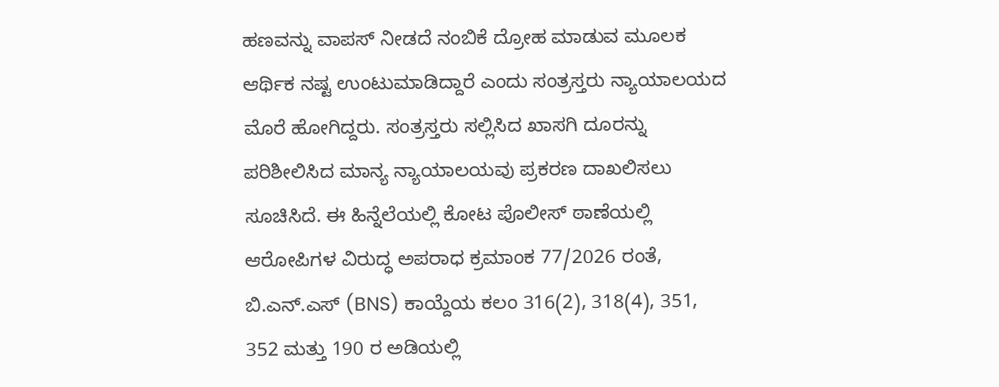ಹಣವನ್ನು ವಾಪಸ್ ನೀಡದೆ ನಂಬಿಕೆ ದ್ರೋಹ ಮಾಡುವ ಮೂಲಕ ಆರ್ಥಿಕ ನಷ್ಟ ಉಂಟುಮಾಡಿದ್ದಾರೆ ಎಂದು ಸಂತ್ರಸ್ತರು ನ್ಯಾಯಾಲಯದ ಮೊರೆ ಹೋಗಿದ್ದರು. ಸಂತ್ರಸ್ತರು ಸಲ್ಲಿಸಿದ ಖಾಸಗಿ ದೂರನ್ನು ಪರಿಶೀಲಿಸಿದ ಮಾನ್ಯ ನ್ಯಾಯಾಲಯವು ಪ್ರಕರಣ ದಾಖಲಿಸಲು ಸೂಚಿಸಿದೆ. ಈ ಹಿನ್ನೆಲೆಯಲ್ಲಿ ಕೋಟ ಪೊಲೀಸ್ ಠಾಣೆಯಲ್ಲಿ ಆರೋಪಿಗಳ ವಿರುದ್ಧ ಅಪರಾಧ ಕ್ರಮಾಂಕ 77/2026 ರಂತೆ, ಬಿ.ಎನ್.ಎಸ್ (BNS) ಕಾಯ್ದೆಯ ಕಲಂ 316(2), 318(4), 351, 352 ಮತ್ತು 190 ರ ಅಡಿಯಲ್ಲಿ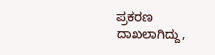ಪ್ರಕರಣ ದಾಖಲಾಗಿದ್ದು,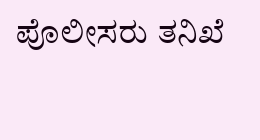ಪೊಲೀಸರು ತನಿಖೆ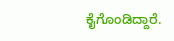ಕೈಗೊಂಡಿದ್ದಾರೆ.